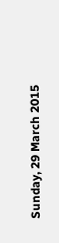Sunday, 29 March 2015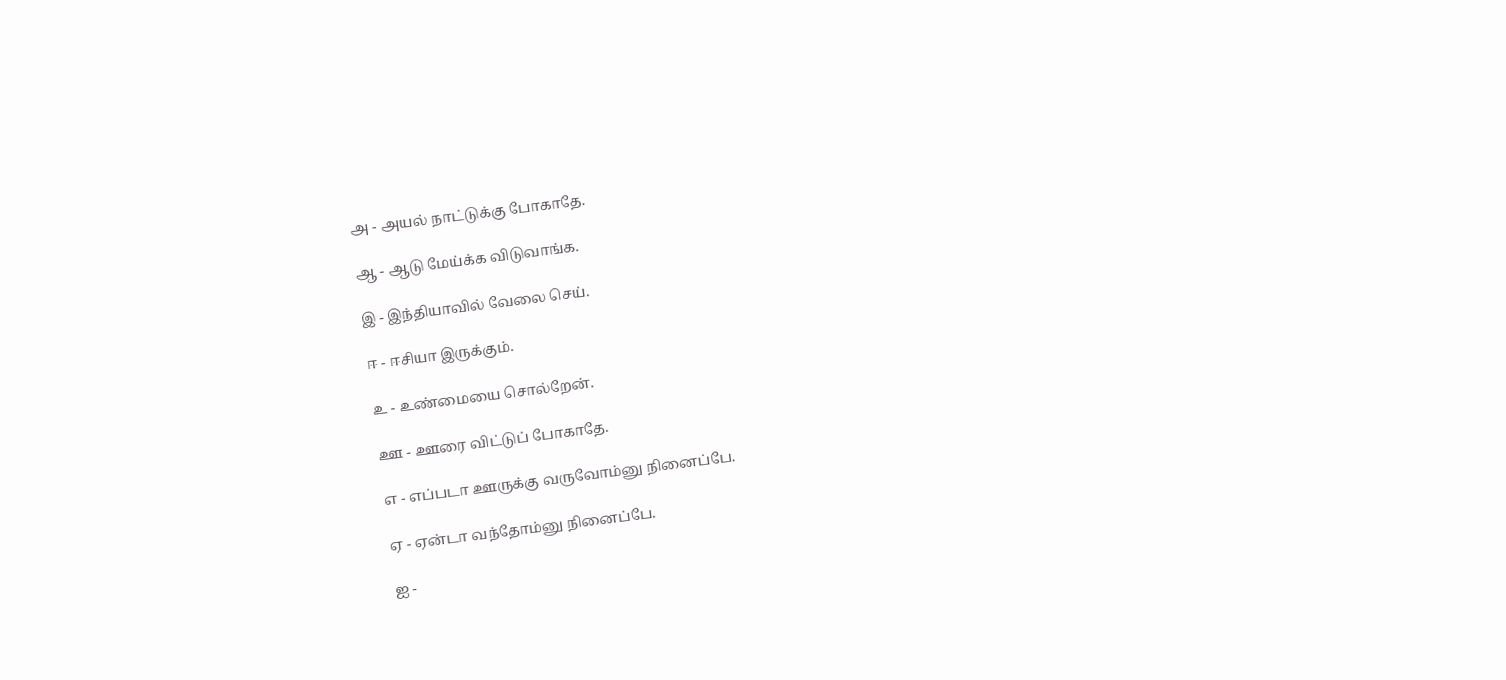அ - அயல் நாட்டுக்கு போகாதே.

ஆ - ஆடு மேய்க்க விடுவாங்க.

இ - இந்தியாவில் வேலை செய்.

ஈ - ஈசியா இருக்கும்.

உ - உண்மையை சொல்றேன்.

ஊ - ஊரை விட்டுப் போகாதே.

எ - எப்படா ஊருக்கு வருவோம்னு நினைப்பே.

ஏ - ஏன்டா வந்தோம்னு நினைப்பே.

ஐ -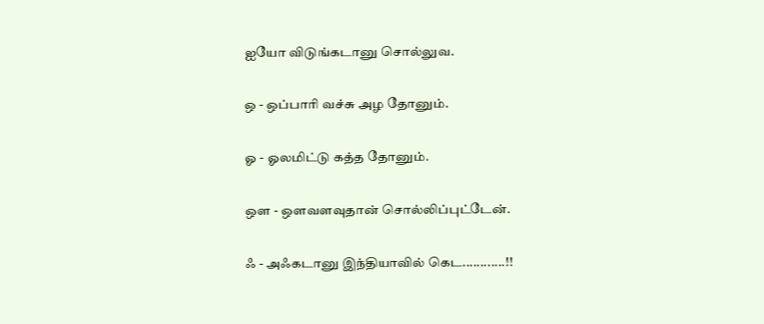ஐயோ விடுங்கடானு சொல்லுவ.

ஒ - ஒப்பாரி வச்சு அழ தோனும்.

ஓ - ஓலமிட்டு கத்த தோனும்.

ஔ - ஔவளவுதான் சொல்லிப்புட்டேன்.

ஃ - அஃகடானு இந்தியாவில் கெட............!!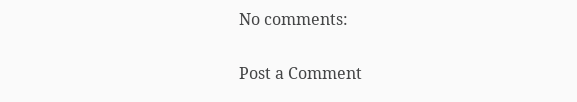No comments:

Post a Comment